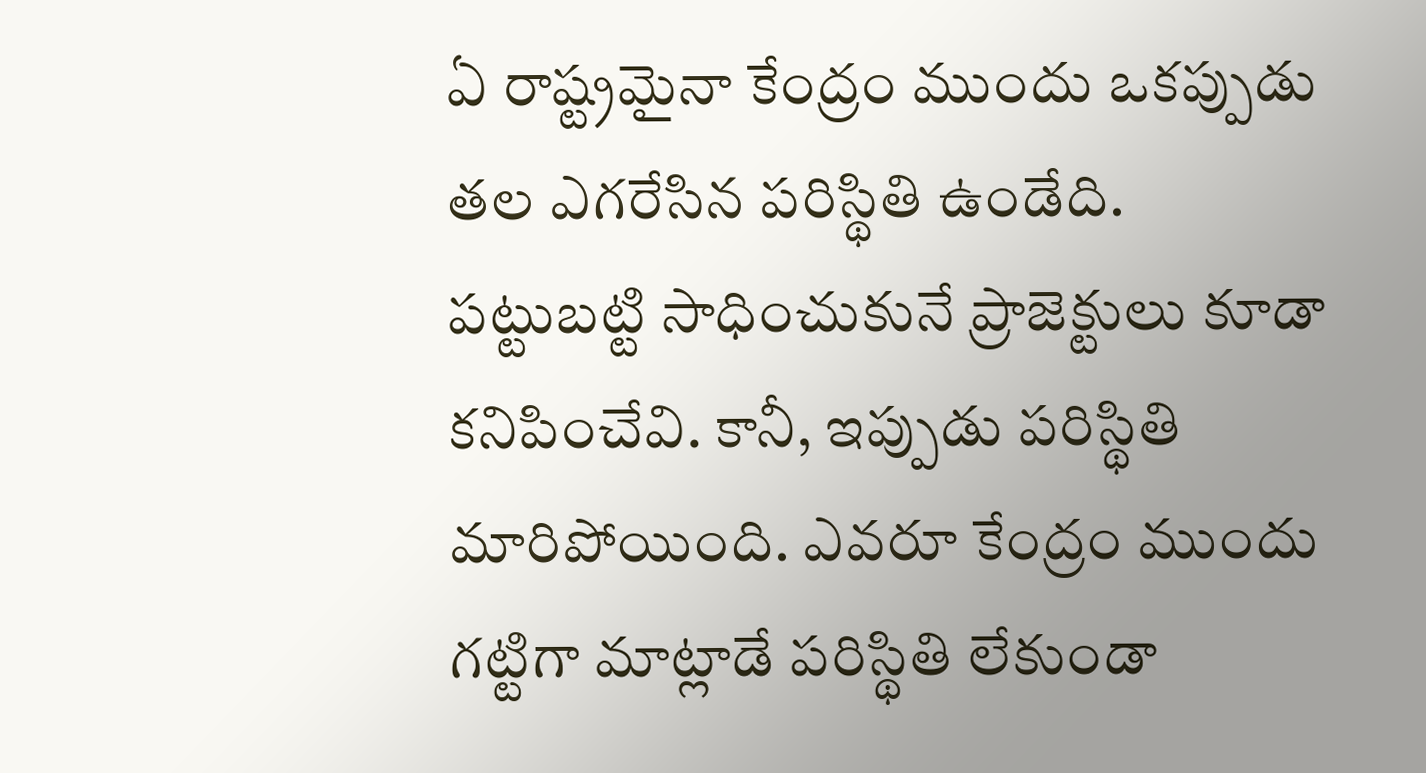ఏ రాష్ట్రమైనా కేంద్రం ముందు ఒకప్పుడు తల ఎగరేసిన పరిస్థితి ఉండేది. పట్టుబట్టి సాధించుకునే ప్రాజెక్టులు కూడా కనిపించేవి. కానీ, ఇప్పుడు పరిస్థితి మారిపోయింది. ఎవరూ కేంద్రం ముందు గట్టిగా మాట్లాడే పరిస్థితి లేకుండా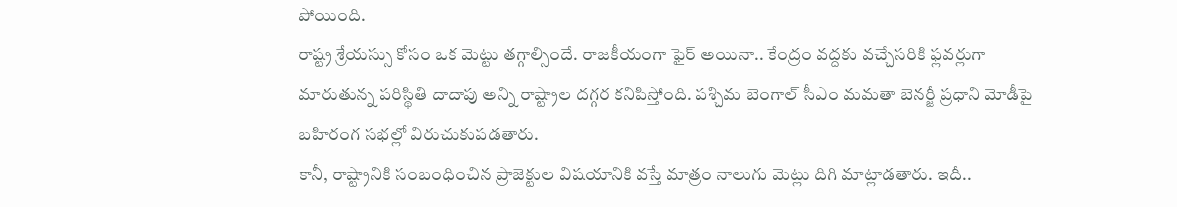పోయింది.
రాష్ట్ర శ్రేయస్సు కోసం ఒక మెట్టు తగ్గాల్సిందే. రాజకీయంగా ఫైర్ అయినా.. కేంద్రం వద్దకు వచ్చేసరికి ఫ్లవర్లుగా మారుతున్న పరిస్థితి దాదాపు అన్ని రాష్ట్రాల దగ్గర కనిపిస్తోంది. పశ్చిమ బెంగాల్ సీఎం మమతా బెనర్జీ ప్రధాని మోడీపై బహిరంగ సభల్లో విరుచుకుపడతారు.
కానీ, రాష్ట్రానికి సంబంధించిన ప్రాజెక్టుల విషయానికి వస్తే మాత్రం నాలుగు మెట్లు దిగి మాట్లాడతారు. ఇదీ..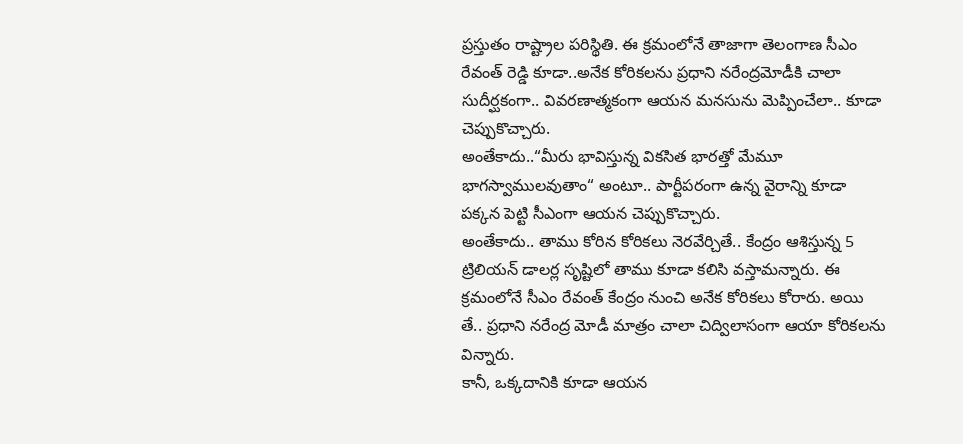ప్రస్తుతం రాష్ట్రాల పరిస్థితి. ఈ క్రమంలోనే తాజాగా తెలంగాణ సీఎం రేవంత్ రెడ్డి కూడా..అనేక కోరికలను ప్రధాని నరేంద్రమోడీకి చాలా సుదీర్ఘకంగా.. వివరణాత్మకంగా ఆయన మనసును మెప్పించేలా.. కూడా చెప్పుకొచ్చారు.
అంతేకాదు..“మీరు భావిస్తున్న వికసిత భారత్తో మేమూ భాగస్వాములవుతాం“ అంటూ.. పార్టీపరంగా ఉన్న వైరాన్ని కూడా పక్కన పెట్టి సీఎంగా ఆయన చెప్పుకొచ్చారు.
అంతేకాదు.. తాము కోరిన కోరికలు నెరవేర్చితే.. కేంద్రం ఆశిస్తున్న 5 ట్రిలియన్ డాలర్ల సృష్టిలో తాము కూడా కలిసి వస్తామన్నారు. ఈ క్రమంలోనే సీఎం రేవంత్ కేంద్రం నుంచి అనేక కోరికలు కోరారు. అయి తే.. ప్రధాని నరేంద్ర మోడీ మాత్రం చాలా చిద్విలాసంగా ఆయా కోరికలను విన్నారు.
కానీ, ఒక్కదానికి కూడా ఆయన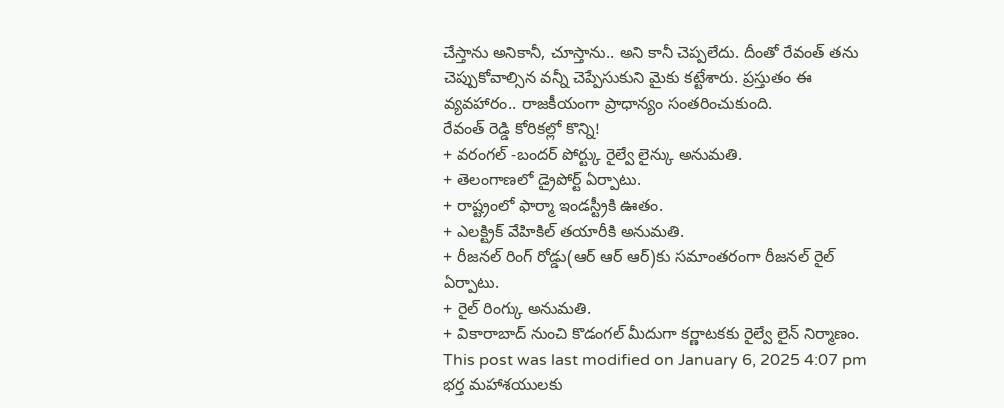చేస్తాను అనికానీ, చూస్తాను.. అని కానీ చెప్పలేదు. దీంతో రేవంత్ తను చెప్పుకోవాల్సిన వన్నీ చెప్పేసుకుని మైకు కట్టేశారు. ప్రస్తుతం ఈ వ్యవహారం.. రాజకీయంగా ప్రాధాన్యం సంతరించుకుంది.
రేవంత్ రెడ్డి కోరికల్లో కొన్ని!
+ వరంగల్ -బందర్ పోర్ట్కు రైల్వే లైన్కు అనుమతి.
+ తెలంగాణలో డ్రైపోర్ట్ ఏర్పాటు.
+ రాష్ట్రంలో ఫార్మా ఇండస్ట్రీకి ఊతం.
+ ఎలక్ట్రిక్ వేహికిల్ తయారీకి అనుమతి.
+ రీజనల్ రింగ్ రోడ్డు(ఆర్ ఆర్ ఆర్)కు సమాంతరంగా రీజనల్ రైల్ ఏర్పాటు.
+ రైల్ రింగ్కు అనుమతి.
+ వికారాబాద్ నుంచి కొడంగల్ మీదుగా కర్ణాటకకు రైల్వే లైన్ నిర్మాణం.
This post was last modified on January 6, 2025 4:07 pm
భర్త మహాశయులకు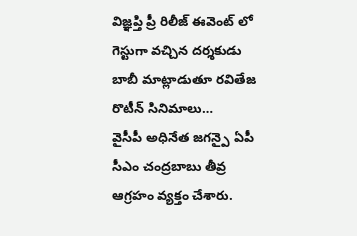విజ్ఞప్తి ప్రీ రిలీజ్ ఈవెంట్ లో గెస్టుగా వచ్చిన దర్శకుడు బాబీ మాట్లాడుతూ రవితేజ రొటీన్ సినిమాలు…
వైసీపీ అధినేత జగన్పై ఏపీ సీఎం చంద్రబాబు తీవ్ర ఆగ్రహం వ్యక్తం చేశారు.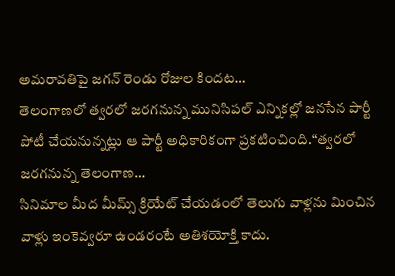అమరావతిపై జగన్ రెండు రోజుల కిందట…
తెలంగాణలో త్వరలో జరగనున్న మునిసిపల్ ఎన్నికల్లో జనసేన పార్టీ పోటీ చేయనున్నట్లు ఆ పార్టీ అధికారికంగా ప్రకటించింది.“త్వరలో జరగనున్న తెలంగాణ…
సినిమాల మీద మీమ్స్ క్రియేట్ చేయడంలో తెలుగు వాళ్లను మించిన వాళ్లు ఇంకెవ్వరూ ఉండరంటే అతిశయోక్తి కాదు.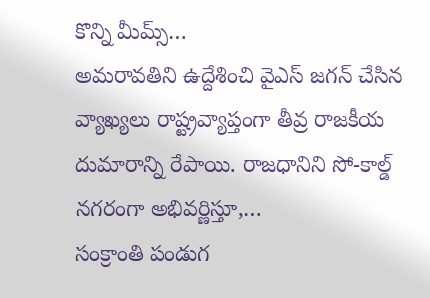కొన్ని మీమ్స్…
అమరావతిని ఉద్దేశించి వైఎస్ జగన్ చేసిన వ్యాఖ్యలు రాష్ట్రవ్యాప్తంగా తీవ్ర రాజకీయ దుమారాన్ని రేపాయి. రాజధానిని సో-కాల్డ్ నగరంగా అభివర్ణిస్తూ,…
సంక్రాంతి పండుగ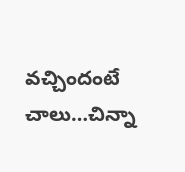వచ్చిందంటే చాలు…చిన్నా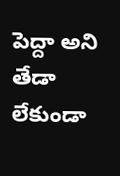పెద్దా అని తేడా లేకుండా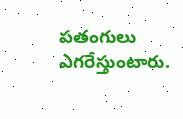పతంగులు ఎగరేస్తుంటారు.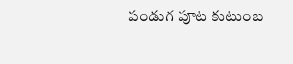పండుగ పూట కుటుంబ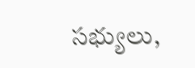సభ్యులు,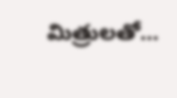మిత్రులతో…